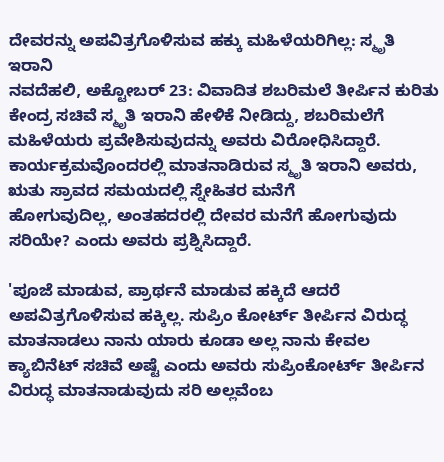ದೇವರನ್ನು ಅಪವಿತ್ರಗೊಳಿಸುವ ಹಕ್ಕು ಮಹಿಳೆಯರಿಗಿಲ್ಲ: ಸ್ಮೃತಿ ಇರಾನಿ
ನವದೆಹಲಿ, ಅಕ್ಟೋಬರ್ 23: ವಿವಾದಿತ ಶಬರಿಮಲೆ ತೀರ್ಪಿನ ಕುರಿತು ಕೇಂದ್ರ ಸಚಿವೆ ಸ್ಮೃತಿ ಇರಾನಿ ಹೇಳಿಕೆ ನೀಡಿದ್ದು, ಶಬರಿಮಲೆಗೆ ಮಹಿಳೆಯರು ಪ್ರವೇಶಿಸುವುದನ್ನು ಅವರು ವಿರೋಧಿಸಿದ್ದಾರೆ.
ಕಾರ್ಯಕ್ರಮವೊಂದರಲ್ಲಿ ಮಾತನಾಡಿರುವ ಸ್ಮೃತಿ ಇರಾನಿ ಅವರು, ಋತು ಸ್ರಾವದ ಸಮಯದಲ್ಲಿ ಸ್ನೇಹಿತರ ಮನೆಗೆ
ಹೋಗುವುದಿಲ್ಲ, ಅಂತಹದರಲ್ಲಿ ದೇವರ ಮನೆಗೆ ಹೋಗುವುದು ಸರಿಯೇ? ಎಂದು ಅವರು ಪ್ರಶ್ನಿಸಿದ್ದಾರೆ.

'ಪೂಜೆ ಮಾಡುವ, ಪ್ರಾರ್ಥನೆ ಮಾಡುವ ಹಕ್ಕಿದೆ ಆದರೆ ಅಪವಿತ್ರಗೊಳಿಸುವ ಹಕ್ಕಿಲ್ಲ. ಸುಪ್ರಿಂ ಕೋರ್ಟ್ ತೀರ್ಪಿನ ವಿರುದ್ಧ ಮಾತನಾಡಲು ನಾನು ಯಾರು ಕೂಡಾ ಅಲ್ಲ ನಾನು ಕೇವಲ ಕ್ಯಾಬಿನೆಟ್ ಸಚಿವೆ ಅಷ್ಟೆ ಎಂದು ಅವರು ಸುಪ್ರಿಂಕೋರ್ಟ್ ತೀರ್ಪಿನ ವಿರುದ್ಧ ಮಾತನಾಡುವುದು ಸರಿ ಅಲ್ಲವೆಂಬ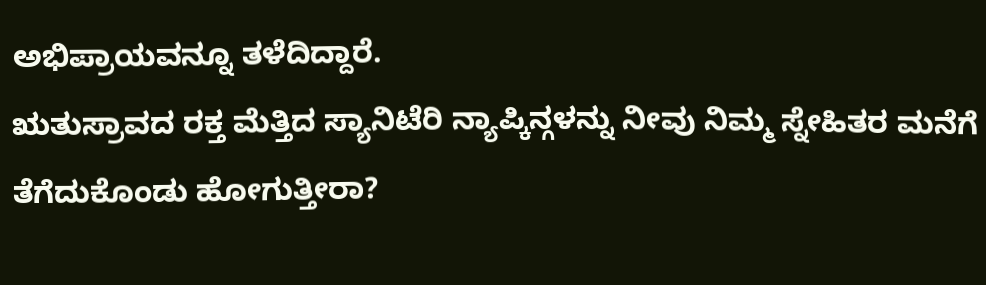ಅಭಿಪ್ರಾಯವನ್ನೂ ತಳೆದಿದ್ದಾರೆ.
ಋತುಸ್ರಾವದ ರಕ್ತ ಮೆತ್ತಿದ ಸ್ಯಾನಿಟೆರಿ ನ್ಯಾಪ್ಕಿನ್ಗಳನ್ನು ನೀವು ನಿಮ್ಮ ಸ್ನೇಹಿತರ ಮನೆಗೆ ತೆಗೆದುಕೊಂಡು ಹೋಗುತ್ತೀರಾ?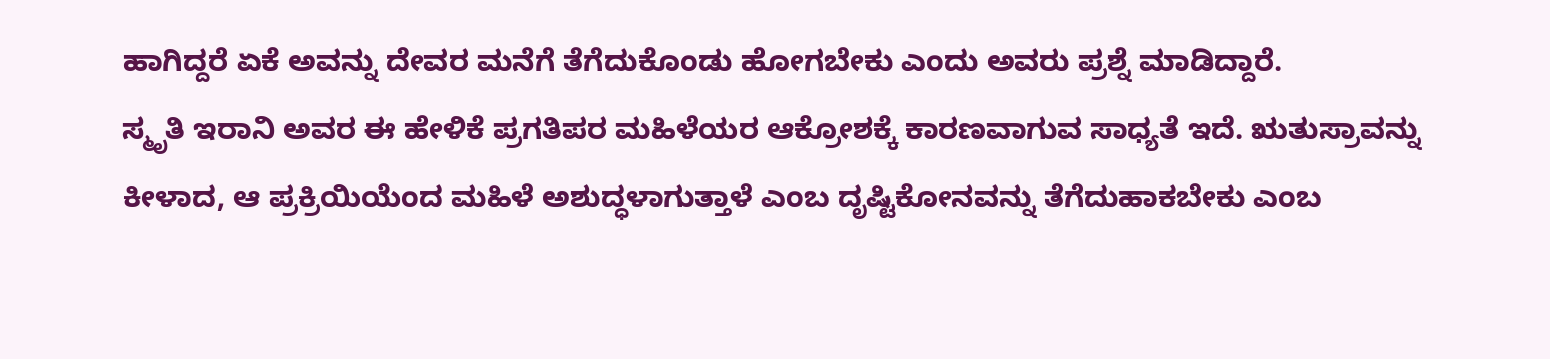ಹಾಗಿದ್ದರೆ ಏಕೆ ಅವನ್ನು ದೇವರ ಮನೆಗೆ ತೆಗೆದುಕೊಂಡು ಹೋಗಬೇಕು ಎಂದು ಅವರು ಪ್ರಶ್ನೆ ಮಾಡಿದ್ದಾರೆ.
ಸ್ಮೃತಿ ಇರಾನಿ ಅವರ ಈ ಹೇಳಿಕೆ ಪ್ರಗತಿಪರ ಮಹಿಳೆಯರ ಆಕ್ರೋಶಕ್ಕೆ ಕಾರಣವಾಗುವ ಸಾಧ್ಯತೆ ಇದೆ. ಋತುಸ್ರಾವನ್ನು ಕೀಳಾದ, ಆ ಪ್ರಕ್ರಿಯಿಯೆಂದ ಮಹಿಳೆ ಅಶುದ್ಧಳಾಗುತ್ತಾಳೆ ಎಂಬ ದೃಷ್ಟಿಕೋನವನ್ನು ತೆಗೆದುಹಾಕಬೇಕು ಎಂಬ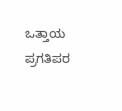ಒತ್ತಾಯ ಪ್ರಗತಿಪರ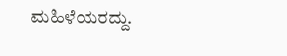ಮಹಿಳೆಯರದ್ದು.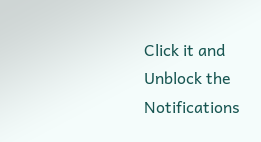Click it and Unblock the Notifications